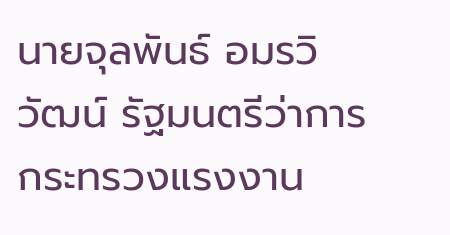นายจุลพันธ์ อมรวิวัฒน์ รัฐมนตรีว่าการกระทรวงแรงงาน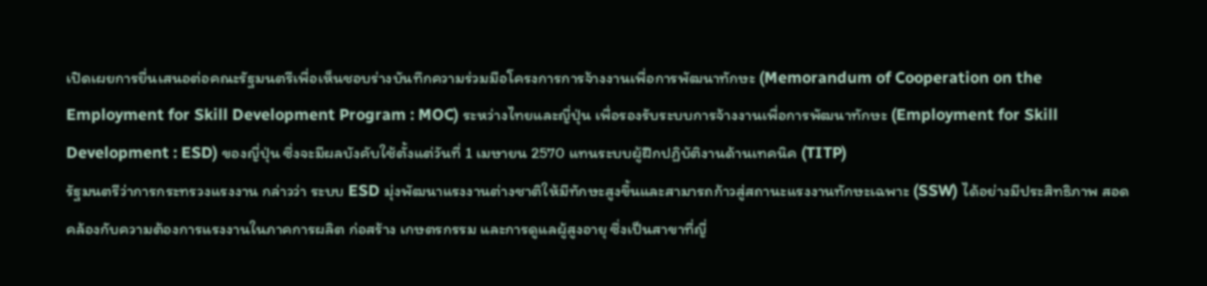เปิดเผยการยื่นเสนอต่อคณะรัฐมนตรีเพื่อเห็นชอบร่างบันทึกความร่วมมือโครงการการจ้างงานเพื่อการพัฒนาทักษะ (Memorandum of Cooperation on the Employment for Skill Development Program : MOC) ระหว่างไทยและญี่ปุ่น เพื่อรองรับระบบการจ้างงานเพื่อการพัฒนาทักษะ (Employment for Skill Development : ESD) ของญี่ปุ่น ซึ่งจะมีผลบังคับใช้ตั้งแต่วันที่ 1 เมษายน 2570 แทนระบบผู้ฝึกปฏิบัติงานด้านเทคนิค (TITP)
รัฐมนตรีว่าการกระทรวงแรงงาน กล่าวว่า ระบบ ESD มุ่งพัฒนาแรงงานต่างชาติให้มีทักษะสูงขึ้นและสามารถก้าวสู่สถานะแรงงานทักษะเฉพาะ (SSW) ได้อย่างมีประสิทธิภาพ สอดคล้องกับความต้องการแรงงานในภาคการผลิต ก่อสร้าง เกษตรกรรม และการดูแลผู้สูงอายุ ซึ่งเป็นสาขาที่ญี่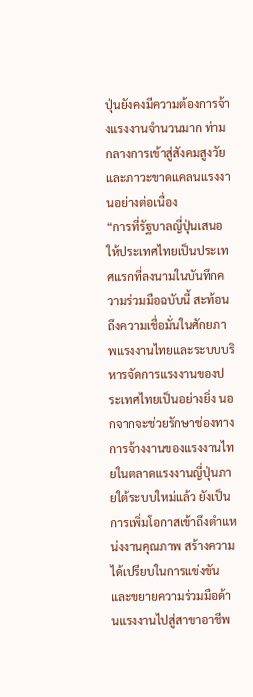ปุ่นยังคงมีความต้องการจ้างแรงงานจำนวนมาก ท่ามกลางการเข้าสู่สังคมสูงวัยและภาวะขาดแคลนแรงงานอย่างต่อเนื่อง
“การที่รัฐบาลญี่ปุ่นเสนอให้ประเทศไทยเป็นประเทศแรกที่ลงนามในบันทึกความร่วมมือฉบับนี้ สะท้อนถึงความเชื่อมั่นในศักยภาพแรงงานไทยและระบบบริหารจัดการแรงงานของประเทศไทยเป็นอย่างยิ่ง นอกจากจะช่วยรักษาช่องทางการจ้างงานของแรงงานไทยในตลาดแรงงานญี่ปุ่นภายใต้ระบบใหม่แล้ว ยังเป็นการเพิ่มโอกาสเข้าถึงตำแหน่งงานคุณภาพ สร้างความได้เปรียบในการแข่งขัน และขยายความร่วมมือด้านแรงงานไปสู่สาขาอาชีพ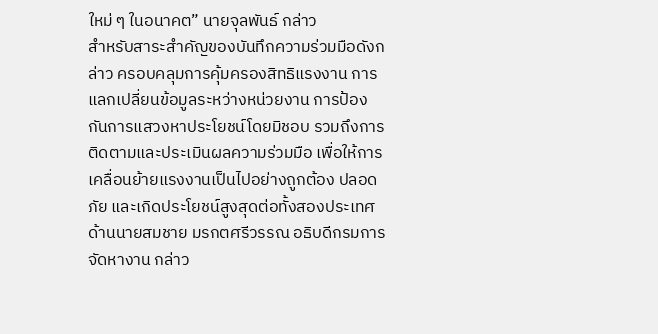ใหม่ ๆ ในอนาคต” นายจุลพันธ์ กล่าว
สำหรับสาระสำคัญของบันทึกความร่วมมือดังกล่าว ครอบคลุมการคุ้มครองสิทธิแรงงาน การแลกเปลี่ยนข้อมูลระหว่างหน่วยงาน การป้องกันการแสวงหาประโยชน์โดยมิชอบ รวมถึงการติดตามและประเมินผลความร่วมมือ เพื่อให้การเคลื่อนย้ายแรงงานเป็นไปอย่างถูกต้อง ปลอดภัย และเกิดประโยชน์สูงสุดต่อทั้งสองประเทศ
ด้านนายสมชาย มรกตศรีวรรณ อธิบดีกรมการจัดหางาน กล่าว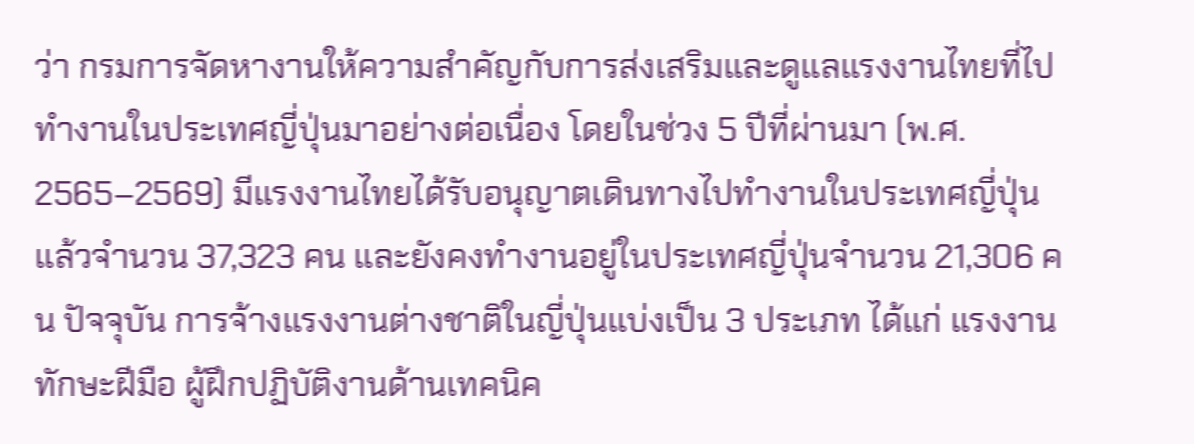ว่า กรมการจัดหางานให้ความสำคัญกับการส่งเสริมและดูแลแรงงานไทยที่ไปทำงานในประเทศญี่ปุ่นมาอย่างต่อเนื่อง โดยในช่วง 5 ปีที่ผ่านมา (พ.ศ. 2565–2569) มีแรงงานไทยได้รับอนุญาตเดินทางไปทำงานในประเทศญี่ปุ่นแล้วจำนวน 37,323 คน และยังคงทำงานอยู่ในประเทศญี่ปุ่นจำนวน 21,306 คน ปัจจุบัน การจ้างแรงงานต่างชาติในญี่ปุ่นแบ่งเป็น 3 ประเภท ได้แก่ แรงงานทักษะฝีมือ ผู้ฝึกปฏิบัติงานด้านเทคนิค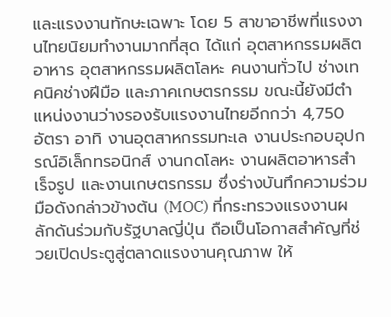และแรงงานทักษะเฉพาะ โดย 5 สาขาอาชีพที่แรงงานไทยนิยมทำงานมากที่สุด ได้แก่ อุตสาหกรรมผลิตอาหาร อุตสาหกรรมผลิตโลหะ คนงานทั่วไป ช่างเทคนิคช่างฝีมือ และภาคเกษตรกรรม ขณะนี้ยังมีตำแหน่งงานว่างรองรับแรงงานไทยอีกกว่า 4,750 อัตรา อาทิ งานอุตสาหกรรมทะเล งานประกอบอุปกรณ์อิเล็กทรอนิกส์ งานกดโลหะ งานผลิตอาหารสำเร็จรูป และงานเกษตรกรรม ซึ่งร่างบันทึกความร่วมมือดังกล่าวข้างต้น (MOC) ที่กระทรวงแรงงานผลักดันร่วมกับรัฐบาลญี่ปุ่น ถือเป็นโอกาสสำคัญที่ช่วยเปิดประตูสู่ตลาดแรงงานคุณภาพ ให้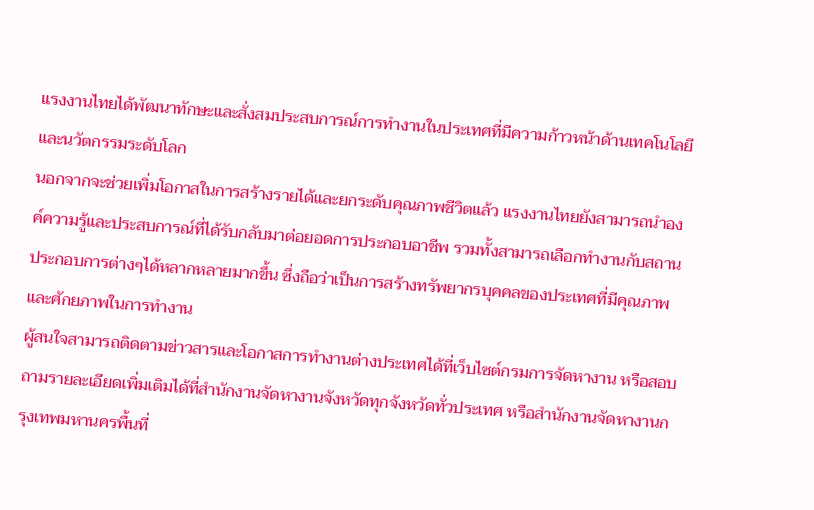แรงงานไทยได้พัฒนาทักษะและสั่งสมประสบการณ์การทำงานในประเทศที่มีความก้าวหน้าด้านเทคโนโลยีและนวัตกรรมระดับโลก
นอกจากจะช่วยเพิ่มโอกาสในการสร้างรายได้และยกระดับคุณภาพชีวิตแล้ว แรงงานไทยยังสามารถนำองค์ความรู้และประสบการณ์ที่ได้รับกลับมาต่อยอดการประกอบอาชีพ รวมทั้งสามารถเลือกทำงานกับสถานประกอบการต่างๆได้หลากหลายมากขึ้น ซึ่งถือว่าเป็นการสร้างทรัพยากรบุคคลของประเทศที่มีคุณภาพและศักยภาพในการทำงาน
ผู้สนใจสามารถติดตามข่าวสารและโอกาสการทำงานต่างประเทศได้ที่เว็บไซต์กรมการจัดหางาน หรือสอบถามรายละเอียดเพิ่มเติมได้ที่สำนักงานจัดหางานจังหวัดทุกจังหวัดทั่วประเทศ หรือสำนักงานจัดหางานกรุงเทพมหานครพื้นที่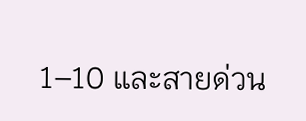1–10 และสายด่วน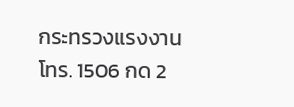กระทรวงแรงงาน โทร. 1506 กด 2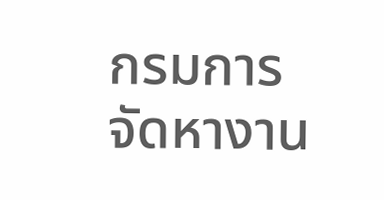กรมการจัดหางาน